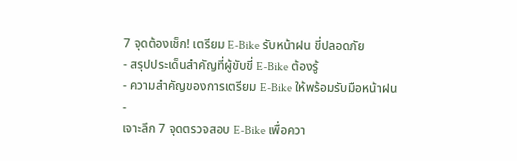7 จุดต้องเช็ก! เตรียม E-Bike รับหน้าฝน ขี่ปลอดภัย
- สรุปประเด็นสำคัญที่ผู้ขับขี่ E-Bike ต้องรู้
- ความสำคัญของการเตรียม E-Bike ให้พร้อมรับมือหน้าฝน
-
เจาะลึก 7 จุดตรวจสอบ E-Bike เพื่อควา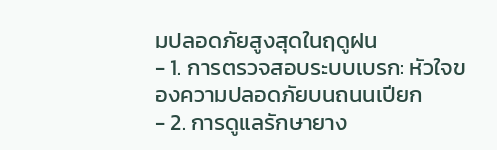มปลอดภัยสูงสุดในฤดูฝน
- 1. การตรวจสอบระบบเบรก: หัวใจของความปลอดภัยบนถนนเปียก
- 2. การดูแลรักษายาง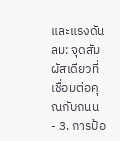และแรงดันลม: จุดสัมผัสเดียวที่เชื่อมต่อคุณกับถนน
- 3. การป้อ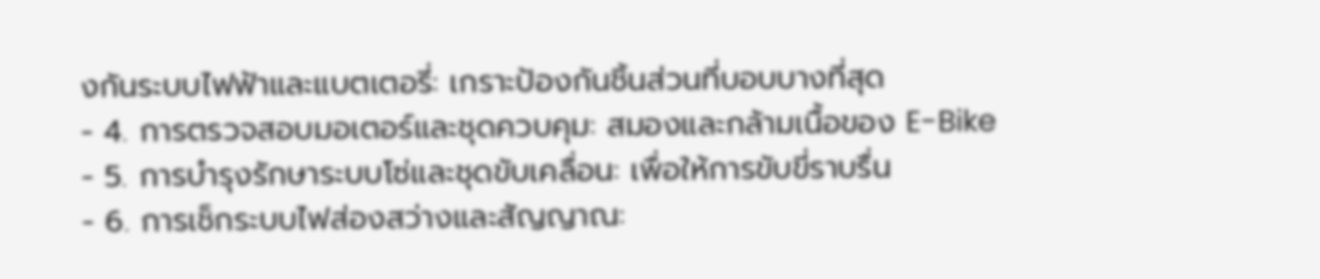งกันระบบไฟฟ้าและแบตเตอรี่: เกราะป้องกันชิ้นส่วนที่บอบบางที่สุด
- 4. การตรวจสอบมอเตอร์และชุดควบคุม: สมองและกล้ามเนื้อของ E-Bike
- 5. การบำรุงรักษาระบบโซ่และชุดขับเคลื่อน: เพื่อให้การขับขี่ราบรื่น
- 6. การเช็กระบบไฟส่องสว่างและสัญญาณ: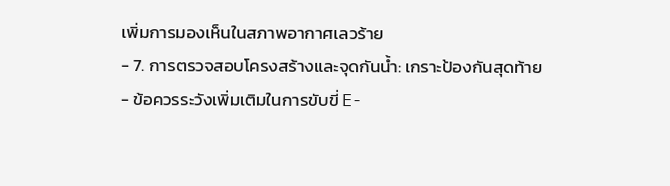เพิ่มการมองเห็นในสภาพอากาศเลวร้าย
- 7. การตรวจสอบโครงสร้างและจุดกันน้ำ: เกราะป้องกันสุดท้าย
- ข้อควรระวังเพิ่มเติมในการขับขี่ E-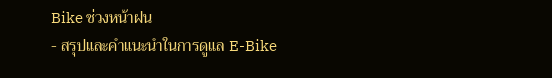Bike ช่วงหน้าฝน
- สรุปและคำแนะนำในการดูแล E-Bike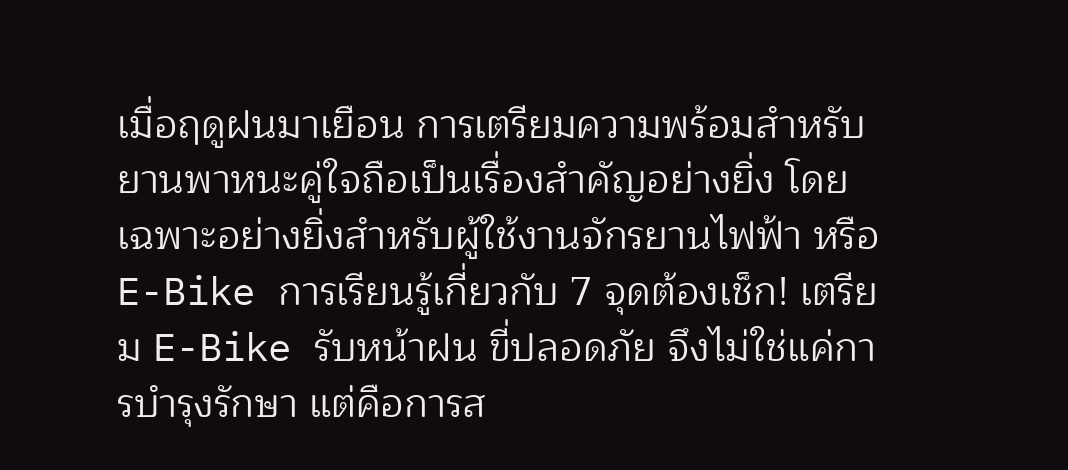เมื่อฤดูฝนมาเยือน การเตรียมความพร้อมสำหรับยานพาหนะคู่ใจถือเป็นเรื่องสำคัญอย่างยิ่ง โดยเฉพาะอย่างยิ่งสำหรับผู้ใช้งานจักรยานไฟฟ้า หรือ E-Bike การเรียนรู้เกี่ยวกับ 7 จุดต้องเช็ก! เตรียม E-Bike รับหน้าฝน ขี่ปลอดภัย จึงไม่ใช่แค่การบำรุงรักษา แต่คือการส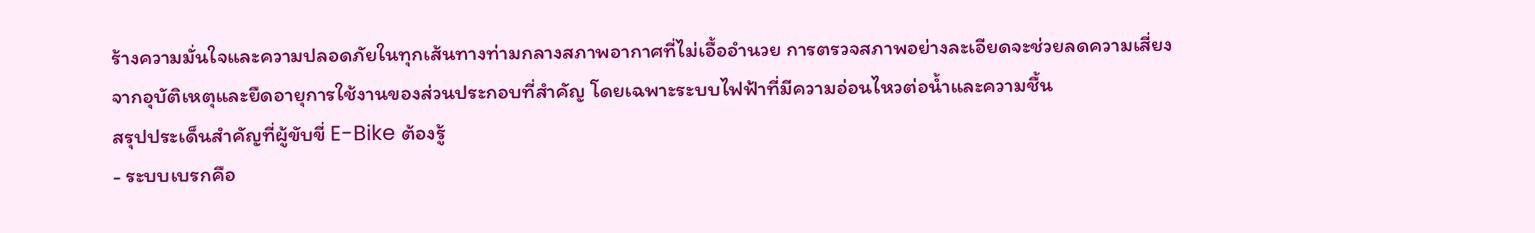ร้างความมั่นใจและความปลอดภัยในทุกเส้นทางท่ามกลางสภาพอากาศที่ไม่เอื้ออำนวย การตรวจสภาพอย่างละเอียดจะช่วยลดความเสี่ยงจากอุบัติเหตุและยืดอายุการใช้งานของส่วนประกอบที่สำคัญ โดยเฉพาะระบบไฟฟ้าที่มีความอ่อนไหวต่อน้ำและความชื้น
สรุปประเด็นสำคัญที่ผู้ขับขี่ E-Bike ต้องรู้
- ระบบเบรกคือ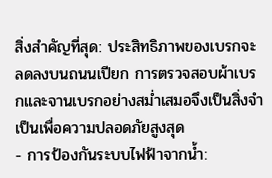สิ่งสำคัญที่สุด: ประสิทธิภาพของเบรกจะลดลงบนถนนเปียก การตรวจสอบผ้าเบรกและจานเบรกอย่างสม่ำเสมอจึงเป็นสิ่งจำเป็นเพื่อความปลอดภัยสูงสุด
- การป้องกันระบบไฟฟ้าจากน้ำ: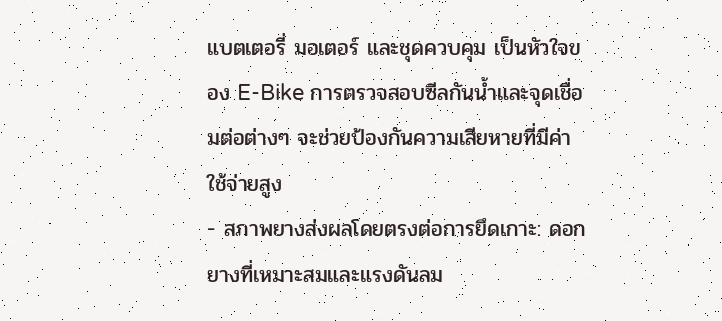แบตเตอรี่ มอเตอร์ และชุดควบคุม เป็นหัวใจของ E-Bike การตรวจสอบซีลกันน้ำและจุดเชื่อมต่อต่างๆ จะช่วยป้องกันความเสียหายที่มีค่าใช้จ่ายสูง
- สภาพยางส่งผลโดยตรงต่อการยึดเกาะ: ดอกยางที่เหมาะสมและแรงดันลม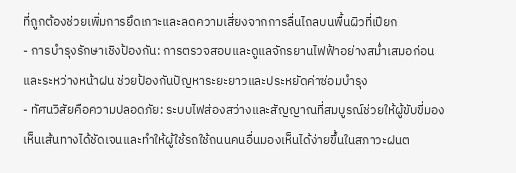ที่ถูกต้องช่วยเพิ่มการยึดเกาะและลดความเสี่ยงจากการลื่นไถลบนพื้นผิวที่เปียก
- การบำรุงรักษาเชิงป้องกัน: การตรวจสอบและดูแลจักรยานไฟฟ้าอย่างสม่ำเสมอก่อนและระหว่างหน้าฝน ช่วยป้องกันปัญหาระยะยาวและประหยัดค่าซ่อมบำรุง
- ทัศนวิสัยคือความปลอดภัย: ระบบไฟส่องสว่างและสัญญาณที่สมบูรณ์ช่วยให้ผู้ขับขี่มองเห็นเส้นทางได้ชัดเจนและทำให้ผู้ใช้รถใช้ถนนคนอื่นมองเห็นได้ง่ายขึ้นในสภาวะฝนต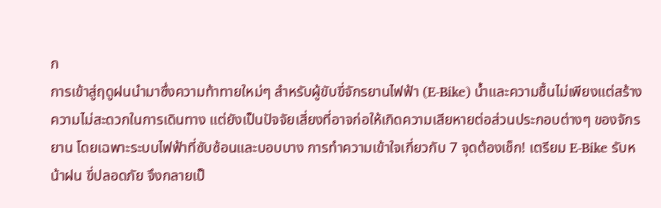ก
การเข้าสู่ฤดูฝนนำมาซึ่งความท้าทายใหม่ๆ สำหรับผู้ขับขี่จักรยานไฟฟ้า (E-Bike) น้ำและความชื้นไม่เพียงแต่สร้างความไม่สะดวกในการเดินทาง แต่ยังเป็นปัจจัยเสี่ยงที่อาจก่อให้เกิดความเสียหายต่อส่วนประกอบต่างๆ ของจักรยาน โดยเฉพาะระบบไฟฟ้าที่ซับซ้อนและบอบบาง การทำความเข้าใจเกี่ยวกับ 7 จุดต้องเช็ก! เตรียม E-Bike รับหน้าฝน ขี่ปลอดภัย จึงกลายเป็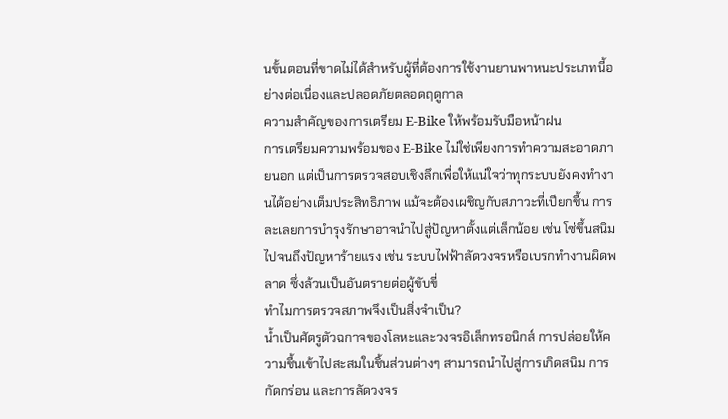นขั้นตอนที่ขาดไม่ได้สำหรับผู้ที่ต้องการใช้งานยานพาหนะประเภทนี้อย่างต่อเนื่องและปลอดภัยตลอดฤดูกาล
ความสำคัญของการเตรียม E-Bike ให้พร้อมรับมือหน้าฝน
การเตรียมความพร้อมของ E-Bike ไม่ใช่เพียงการทำความสะอาดภายนอก แต่เป็นการตรวจสอบเชิงลึกเพื่อให้แน่ใจว่าทุกระบบยังคงทำงานได้อย่างเต็มประสิทธิภาพ แม้จะต้องเผชิญกับสภาวะที่เปียกชื้น การละเลยการบำรุงรักษาอาจนำไปสู่ปัญหาตั้งแต่เล็กน้อย เช่น โซ่ขึ้นสนิม ไปจนถึงปัญหาร้ายแรง เช่น ระบบไฟฟ้าลัดวงจรหรือเบรกทำงานผิดพลาด ซึ่งล้วนเป็นอันตรายต่อผู้ขับขี่
ทำไมการตรวจสภาพจึงเป็นสิ่งจำเป็น?
น้ำเป็นศัตรูตัวฉกาจของโลหะและวงจรอิเล็กทรอนิกส์ การปล่อยให้ความชื้นเข้าไปสะสมในชิ้นส่วนต่างๆ สามารถนำไปสู่การเกิดสนิม การกัดกร่อน และการลัดวงจร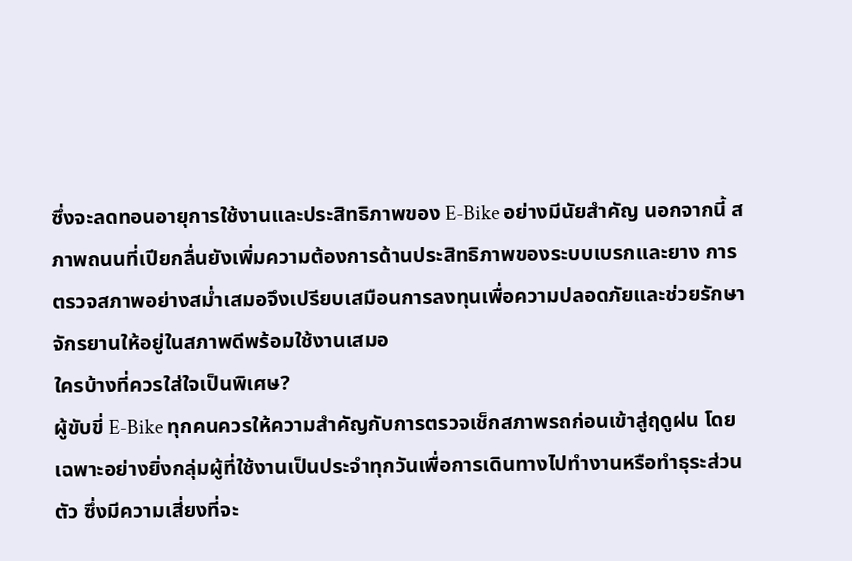ซึ่งจะลดทอนอายุการใช้งานและประสิทธิภาพของ E-Bike อย่างมีนัยสำคัญ นอกจากนี้ สภาพถนนที่เปียกลื่นยังเพิ่มความต้องการด้านประสิทธิภาพของระบบเบรกและยาง การตรวจสภาพอย่างสม่ำเสมอจึงเปรียบเสมือนการลงทุนเพื่อความปลอดภัยและช่วยรักษาจักรยานให้อยู่ในสภาพดีพร้อมใช้งานเสมอ
ใครบ้างที่ควรใส่ใจเป็นพิเศษ?
ผู้ขับขี่ E-Bike ทุกคนควรให้ความสำคัญกับการตรวจเช็กสภาพรถก่อนเข้าสู่ฤดูฝน โดยเฉพาะอย่างยิ่งกลุ่มผู้ที่ใช้งานเป็นประจำทุกวันเพื่อการเดินทางไปทำงานหรือทำธุระส่วนตัว ซึ่งมีความเสี่ยงที่จะ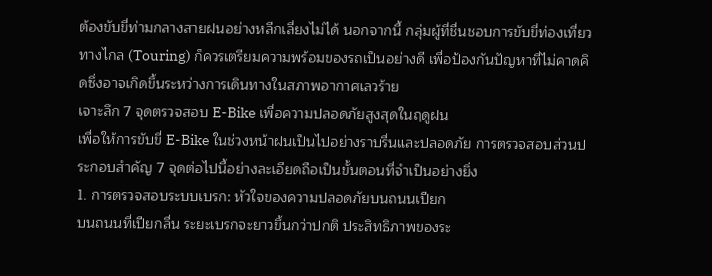ต้องขับขี่ท่ามกลางสายฝนอย่างหลีกเลี่ยงไม่ได้ นอกจากนี้ กลุ่มผู้ที่ชื่นชอบการขับขี่ท่องเที่ยวทางไกล (Touring) ก็ควรเตรียมความพร้อมของรถเป็นอย่างดี เพื่อป้องกันปัญหาที่ไม่คาดคิดซึ่งอาจเกิดขึ้นระหว่างการเดินทางในสภาพอากาศเลวร้าย
เจาะลึก 7 จุดตรวจสอบ E-Bike เพื่อความปลอดภัยสูงสุดในฤดูฝน
เพื่อให้การขับขี่ E-Bike ในช่วงหน้าฝนเป็นไปอย่างราบรื่นและปลอดภัย การตรวจสอบส่วนประกอบสำคัญ 7 จุดต่อไปนี้อย่างละเอียดถือเป็นขั้นตอนที่จำเป็นอย่างยิ่ง
1. การตรวจสอบระบบเบรก: หัวใจของความปลอดภัยบนถนนเปียก
บนถนนที่เปียกลื่น ระยะเบรกจะยาวขึ้นกว่าปกติ ประสิทธิภาพของระ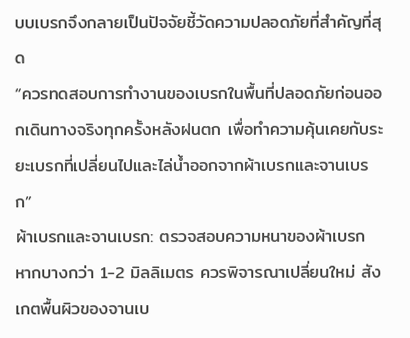บบเบรกจึงกลายเป็นปัจจัยชี้วัดความปลอดภัยที่สำคัญที่สุด
“ควรทดสอบการทำงานของเบรกในพื้นที่ปลอดภัยก่อนออกเดินทางจริงทุกครั้งหลังฝนตก เพื่อทำความคุ้นเคยกับระยะเบรกที่เปลี่ยนไปและไล่น้ำออกจากผ้าเบรกและจานเบรก”
ผ้าเบรกและจานเบรก: ตรวจสอบความหนาของผ้าเบรก หากบางกว่า 1-2 มิลลิเมตร ควรพิจารณาเปลี่ยนใหม่ สังเกตพื้นผิวของจานเบ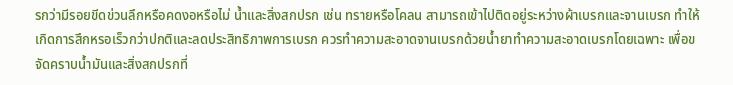รกว่ามีรอยขีดข่วนลึกหรือคดงอหรือไม่ น้ำและสิ่งสกปรก เช่น ทรายหรือโคลน สามารถเข้าไปติดอยู่ระหว่างผ้าเบรกและจานเบรก ทำให้เกิดการสึกหรอเร็วกว่าปกติและลดประสิทธิภาพการเบรก ควรทำความสะอาดจานเบรกด้วยน้ำยาทำความสะอาดเบรกโดยเฉพาะ เพื่อขจัดคราบน้ำมันและสิ่งสกปรกที่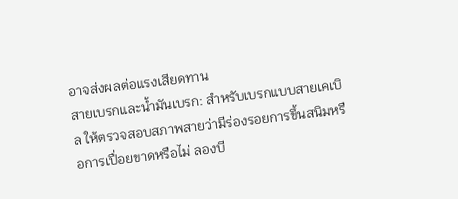อาจส่งผลต่อแรงเสียดทาน
สายเบรกและน้ำมันเบรก: สำหรับเบรกแบบสายเคเบิล ให้ตรวจสอบสภาพสายว่ามีร่องรอยการขึ้นสนิมหรือการเปื่อยขาดหรือไม่ ลองบี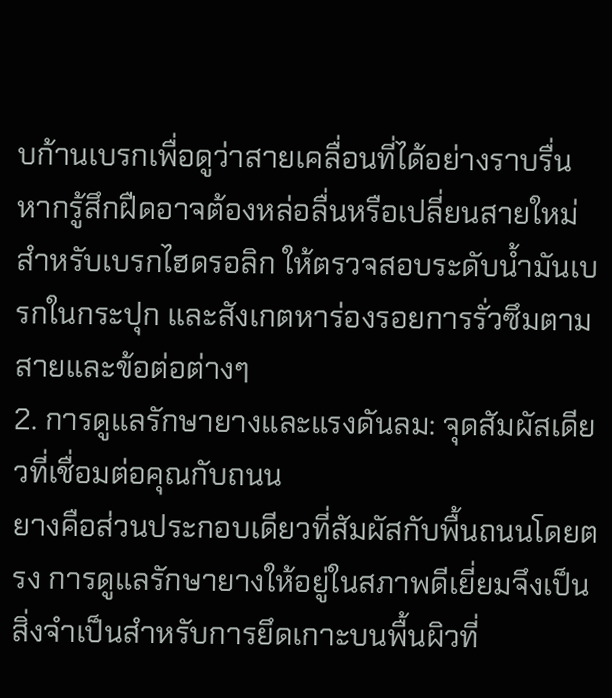บก้านเบรกเพื่อดูว่าสายเคลื่อนที่ได้อย่างราบรื่น หากรู้สึกฝืดอาจต้องหล่อลื่นหรือเปลี่ยนสายใหม่ สำหรับเบรกไฮดรอลิก ให้ตรวจสอบระดับน้ำมันเบรกในกระปุก และสังเกตหาร่องรอยการรั่วซึมตามสายและข้อต่อต่างๆ
2. การดูแลรักษายางและแรงดันลม: จุดสัมผัสเดียวที่เชื่อมต่อคุณกับถนน
ยางคือส่วนประกอบเดียวที่สัมผัสกับพื้นถนนโดยตรง การดูแลรักษายางให้อยู่ในสภาพดีเยี่ยมจึงเป็นสิ่งจำเป็นสำหรับการยึดเกาะบนพื้นผิวที่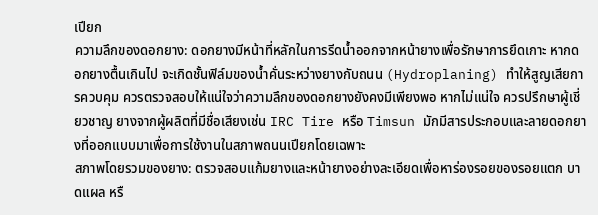เปียก
ความลึกของดอกยาง: ดอกยางมีหน้าที่หลักในการรีดน้ำออกจากหน้ายางเพื่อรักษาการยึดเกาะ หากดอกยางตื้นเกินไป จะเกิดชั้นฟิล์มของน้ำคั่นระหว่างยางกับถนน (Hydroplaning) ทำให้สูญเสียการควบคุม ควรตรวจสอบให้แน่ใจว่าความลึกของดอกยางยังคงมีเพียงพอ หากไม่แน่ใจ ควรปรึกษาผู้เชี่ยวชาญ ยางจากผู้ผลิตที่มีชื่อเสียงเช่น IRC Tire หรือ Timsun มักมีสารประกอบและลายดอกยางที่ออกแบบมาเพื่อการใช้งานในสภาพถนนเปียกโดยเฉพาะ
สภาพโดยรวมของยาง: ตรวจสอบแก้มยางและหน้ายางอย่างละเอียดเพื่อหาร่องรอยของรอยแตก บาดแผล หรื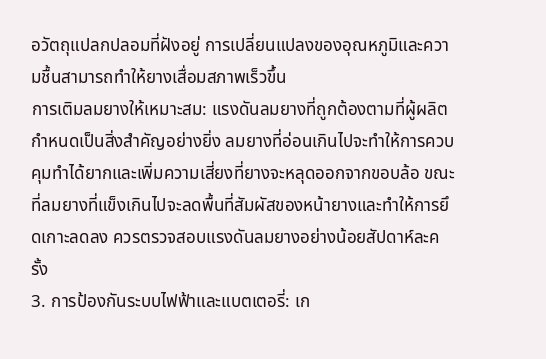อวัตถุแปลกปลอมที่ฝังอยู่ การเปลี่ยนแปลงของอุณหภูมิและความชื้นสามารถทำให้ยางเสื่อมสภาพเร็วขึ้น
การเติมลมยางให้เหมาะสม: แรงดันลมยางที่ถูกต้องตามที่ผู้ผลิตกำหนดเป็นสิ่งสำคัญอย่างยิ่ง ลมยางที่อ่อนเกินไปจะทำให้การควบคุมทำได้ยากและเพิ่มความเสี่ยงที่ยางจะหลุดออกจากขอบล้อ ขณะที่ลมยางที่แข็งเกินไปจะลดพื้นที่สัมผัสของหน้ายางและทำให้การยึดเกาะลดลง ควรตรวจสอบแรงดันลมยางอย่างน้อยสัปดาห์ละครั้ง
3. การป้องกันระบบไฟฟ้าและแบตเตอรี่: เก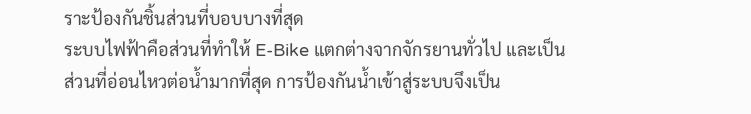ราะป้องกันชิ้นส่วนที่บอบบางที่สุด
ระบบไฟฟ้าคือส่วนที่ทำให้ E-Bike แตกต่างจากจักรยานทั่วไป และเป็นส่วนที่อ่อนไหวต่อน้ำมากที่สุด การป้องกันน้ำเข้าสู่ระบบจึงเป็น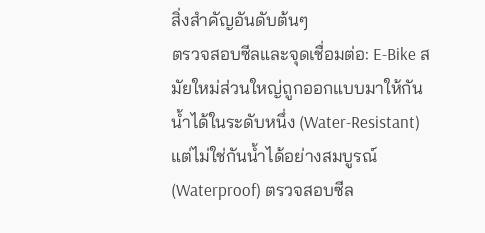สิ่งสำคัญอันดับต้นๆ
ตรวจสอบซีลและจุดเชื่อมต่อ: E-Bike สมัยใหม่ส่วนใหญ่ถูกออกแบบมาให้กันน้ำได้ในระดับหนึ่ง (Water-Resistant) แต่ไม่ใช่กันน้ำได้อย่างสมบูรณ์ (Waterproof) ตรวจสอบซีล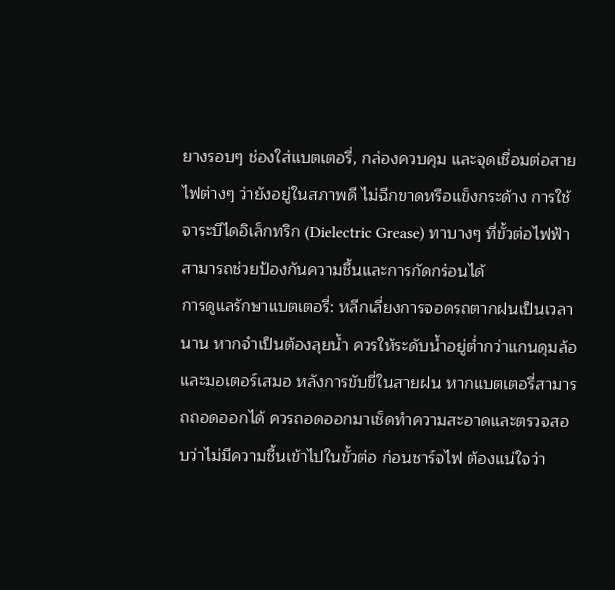ยางรอบๆ ช่องใส่แบตเตอรี่, กล่องควบคุม และจุดเชื่อมต่อสายไฟต่างๆ ว่ายังอยู่ในสภาพดี ไม่ฉีกขาดหรือแข็งกระด้าง การใช้จาระบีไดอิเล็กทริก (Dielectric Grease) ทาบางๆ ที่ขั้วต่อไฟฟ้าสามารถช่วยป้องกันความชื้นและการกัดกร่อนได้
การดูแลรักษาแบตเตอรี่: หลีกเลี่ยงการจอดรถตากฝนเป็นเวลานาน หากจำเป็นต้องลุยน้ำ ควรให้ระดับน้ำอยู่ต่ำกว่าแกนดุมล้อและมอเตอร์เสมอ หลังการขับขี่ในสายฝน หากแบตเตอรี่สามารถถอดออกได้ ควรถอดออกมาเช็ดทำความสะอาดและตรวจสอบว่าไม่มีความชื้นเข้าไปในขั้วต่อ ก่อนชาร์จไฟ ต้องแน่ใจว่า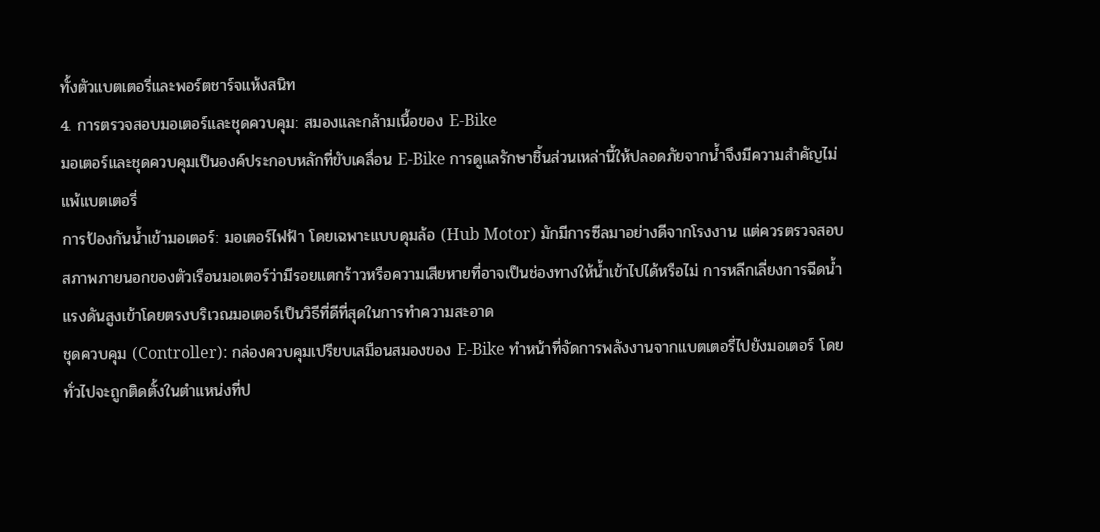ทั้งตัวแบตเตอรี่และพอร์ตชาร์จแห้งสนิท
4. การตรวจสอบมอเตอร์และชุดควบคุม: สมองและกล้ามเนื้อของ E-Bike
มอเตอร์และชุดควบคุมเป็นองค์ประกอบหลักที่ขับเคลื่อน E-Bike การดูแลรักษาชิ้นส่วนเหล่านี้ให้ปลอดภัยจากน้ำจึงมีความสำคัญไม่แพ้แบตเตอรี่
การป้องกันน้ำเข้ามอเตอร์: มอเตอร์ไฟฟ้า โดยเฉพาะแบบดุมล้อ (Hub Motor) มักมีการซีลมาอย่างดีจากโรงงาน แต่ควรตรวจสอบสภาพภายนอกของตัวเรือนมอเตอร์ว่ามีรอยแตกร้าวหรือความเสียหายที่อาจเป็นช่องทางให้น้ำเข้าไปได้หรือไม่ การหลีกเลี่ยงการฉีดน้ำแรงดันสูงเข้าโดยตรงบริเวณมอเตอร์เป็นวิธีที่ดีที่สุดในการทำความสะอาด
ชุดควบคุม (Controller): กล่องควบคุมเปรียบเสมือนสมองของ E-Bike ทำหน้าที่จัดการพลังงานจากแบตเตอรี่ไปยังมอเตอร์ โดยทั่วไปจะถูกติดตั้งในตำแหน่งที่ป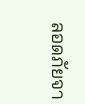ลอดภัยจา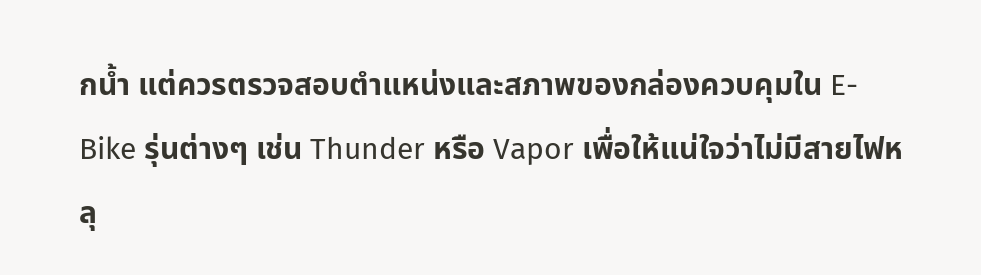กน้ำ แต่ควรตรวจสอบตำแหน่งและสภาพของกล่องควบคุมใน E-Bike รุ่นต่างๆ เช่น Thunder หรือ Vapor เพื่อให้แน่ใจว่าไม่มีสายไฟหลุ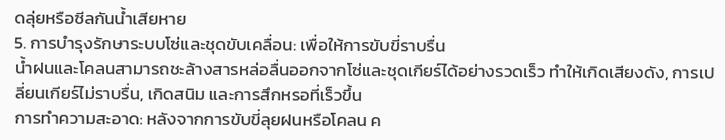ดลุ่ยหรือซีลกันน้ำเสียหาย
5. การบำรุงรักษาระบบโซ่และชุดขับเคลื่อน: เพื่อให้การขับขี่ราบรื่น
น้ำฝนและโคลนสามารถชะล้างสารหล่อลื่นออกจากโซ่และชุดเกียร์ได้อย่างรวดเร็ว ทำให้เกิดเสียงดัง, การเปลี่ยนเกียร์ไม่ราบรื่น, เกิดสนิม และการสึกหรอที่เร็วขึ้น
การทำความสะอาด: หลังจากการขับขี่ลุยฝนหรือโคลน ค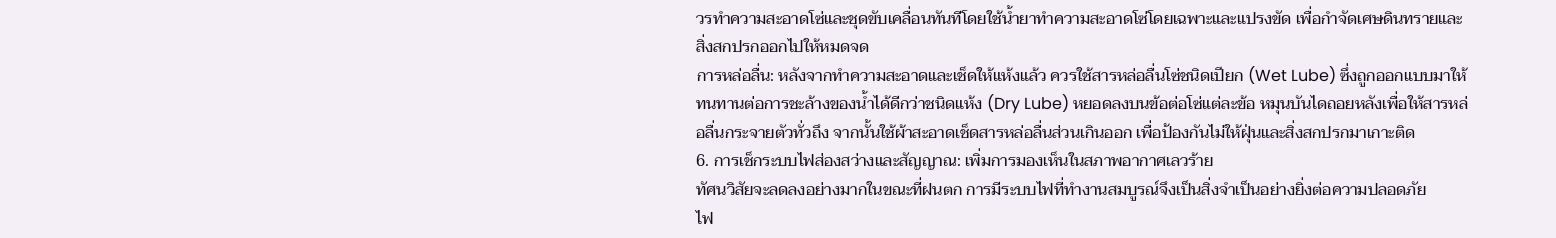วรทำความสะอาดโซ่และชุดขับเคลื่อนทันทีโดยใช้น้ำยาทำความสะอาดโซ่โดยเฉพาะและแปรงขัด เพื่อกำจัดเศษดินทรายและสิ่งสกปรกออกไปให้หมดจด
การหล่อลื่น: หลังจากทำความสะอาดและเช็ดให้แห้งแล้ว ควรใช้สารหล่อลื่นโซ่ชนิดเปียก (Wet Lube) ซึ่งถูกออกแบบมาให้ทนทานต่อการชะล้างของน้ำได้ดีกว่าชนิดแห้ง (Dry Lube) หยอดลงบนข้อต่อโซ่แต่ละข้อ หมุนบันไดถอยหลังเพื่อให้สารหล่อลื่นกระจายตัวทั่วถึง จากนั้นใช้ผ้าสะอาดเช็ดสารหล่อลื่นส่วนเกินออก เพื่อป้องกันไม่ให้ฝุ่นและสิ่งสกปรกมาเกาะติด
6. การเช็กระบบไฟส่องสว่างและสัญญาณ: เพิ่มการมองเห็นในสภาพอากาศเลวร้าย
ทัศนวิสัยจะลดลงอย่างมากในขณะที่ฝนตก การมีระบบไฟที่ทำงานสมบูรณ์จึงเป็นสิ่งจำเป็นอย่างยิ่งต่อความปลอดภัย
ไฟ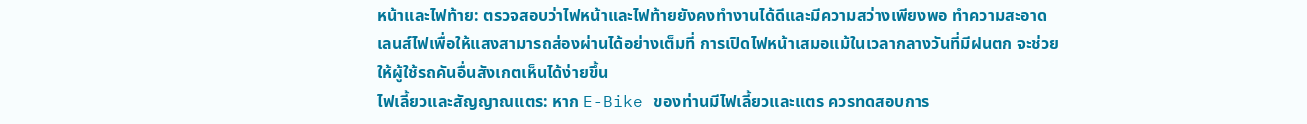หน้าและไฟท้าย: ตรวจสอบว่าไฟหน้าและไฟท้ายยังคงทำงานได้ดีและมีความสว่างเพียงพอ ทำความสะอาดเลนส์ไฟเพื่อให้แสงสามารถส่องผ่านได้อย่างเต็มที่ การเปิดไฟหน้าเสมอแม้ในเวลากลางวันที่มีฝนตก จะช่วยให้ผู้ใช้รถคันอื่นสังเกตเห็นได้ง่ายขึ้น
ไฟเลี้ยวและสัญญาณแตร: หาก E-Bike ของท่านมีไฟเลี้ยวและแตร ควรทดสอบการ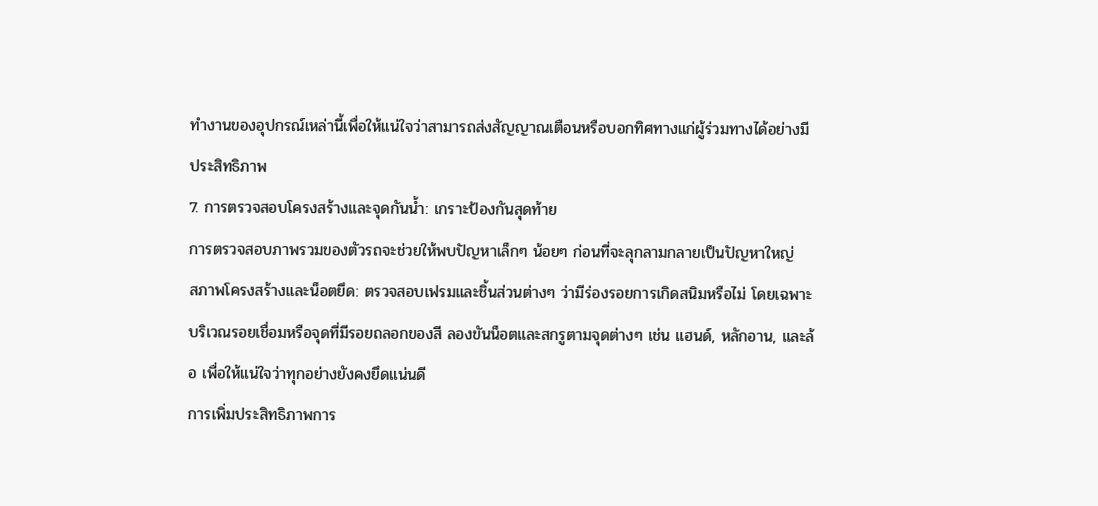ทำงานของอุปกรณ์เหล่านี้เพื่อให้แน่ใจว่าสามารถส่งสัญญาณเตือนหรือบอกทิศทางแก่ผู้ร่วมทางได้อย่างมีประสิทธิภาพ
7. การตรวจสอบโครงสร้างและจุดกันน้ำ: เกราะป้องกันสุดท้าย
การตรวจสอบภาพรวมของตัวรถจะช่วยให้พบปัญหาเล็กๆ น้อยๆ ก่อนที่จะลุกลามกลายเป็นปัญหาใหญ่
สภาพโครงสร้างและน็อตยึด: ตรวจสอบเฟรมและชิ้นส่วนต่างๆ ว่ามีร่องรอยการเกิดสนิมหรือไม่ โดยเฉพาะบริเวณรอยเชื่อมหรือจุดที่มีรอยถลอกของสี ลองขันน็อตและสกรูตามจุดต่างๆ เช่น แฮนด์, หลักอาน, และล้อ เพื่อให้แน่ใจว่าทุกอย่างยังคงยึดแน่นดี
การเพิ่มประสิทธิภาพการ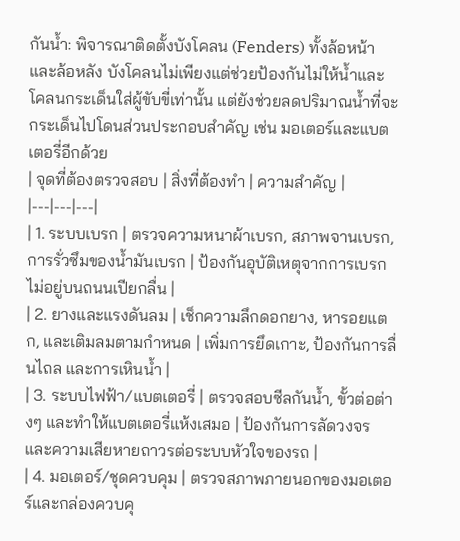กันน้ำ: พิจารณาติดตั้งบังโคลน (Fenders) ทั้งล้อหน้าและล้อหลัง บังโคลนไม่เพียงแต่ช่วยป้องกันไม่ให้น้ำและโคลนกระเด็นใส่ผู้ขับขี่เท่านั้น แต่ยังช่วยลดปริมาณน้ำที่จะกระเด็นไปโดนส่วนประกอบสำคัญ เช่น มอเตอร์และแบตเตอรี่อีกด้วย
| จุดที่ต้องตรวจสอบ | สิ่งที่ต้องทำ | ความสำคัญ |
|---|---|---|
| 1. ระบบเบรก | ตรวจความหนาผ้าเบรก, สภาพจานเบรก, การรั่วซึมของน้ำมันเบรก | ป้องกันอุบัติเหตุจากการเบรกไม่อยู่บนถนนเปียกลื่น |
| 2. ยางและแรงดันลม | เช็กความลึกดอกยาง, หารอยแตก, และเติมลมตามกำหนด | เพิ่มการยึดเกาะ, ป้องกันการลื่นไถล และการเหินน้ำ |
| 3. ระบบไฟฟ้า/แบตเตอรี่ | ตรวจสอบซีลกันน้ำ, ขั้วต่อต่างๆ และทำให้แบตเตอรี่แห้งเสมอ | ป้องกันการลัดวงจรและความเสียหายถาวรต่อระบบหัวใจของรถ |
| 4. มอเตอร์/ชุดควบคุม | ตรวจสภาพภายนอกของมอเตอร์และกล่องควบคุ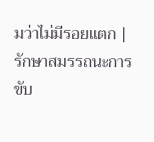มว่าไม่มีรอยแตก | รักษาสมรรถนะการขับ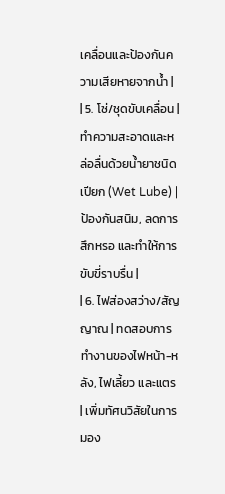เคลื่อนและป้องกันความเสียหายจากน้ำ |
| 5. โซ่/ชุดขับเคลื่อน | ทำความสะอาดและหล่อลื่นด้วยน้ำยาชนิดเปียก (Wet Lube) | ป้องกันสนิม, ลดการสึกหรอ และทำให้การขับขี่ราบรื่น |
| 6. ไฟส่องสว่าง/สัญญาณ | ทดสอบการทำงานของไฟหน้า-หลัง, ไฟเลี้ยว และแตร | เพิ่มทัศนวิสัยในการมอง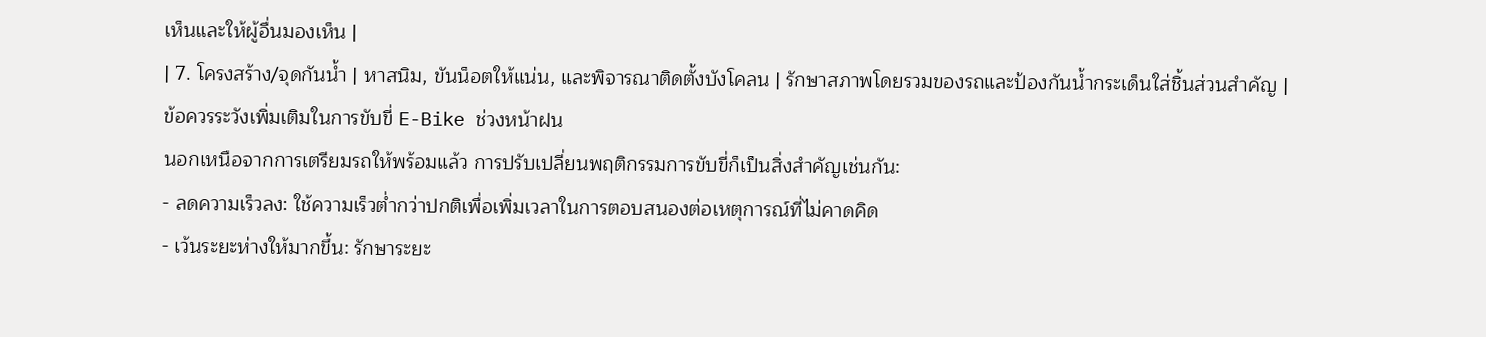เห็นและให้ผู้อื่นมองเห็น |
| 7. โครงสร้าง/จุดกันน้ำ | หาสนิม, ขันน็อตให้แน่น, และพิจารณาติดตั้งบังโคลน | รักษาสภาพโดยรวมของรถและป้องกันน้ำกระเด็นใส่ชิ้นส่วนสำคัญ |
ข้อควรระวังเพิ่มเติมในการขับขี่ E-Bike ช่วงหน้าฝน
นอกเหนือจากการเตรียมรถให้พร้อมแล้ว การปรับเปลี่ยนพฤติกรรมการขับขี่ก็เป็นสิ่งสำคัญเช่นกัน:
- ลดความเร็วลง: ใช้ความเร็วต่ำกว่าปกติเพื่อเพิ่มเวลาในการตอบสนองต่อเหตุการณ์ที่ไม่คาดคิด
- เว้นระยะห่างให้มากขึ้น: รักษาระยะ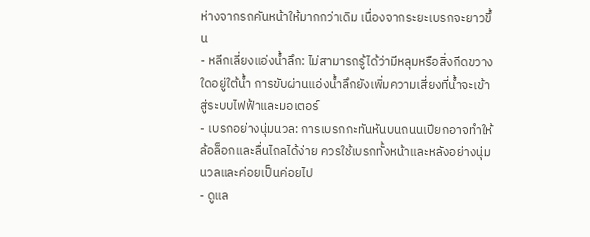ห่างจากรถคันหน้าให้มากกว่าเดิม เนื่องจากระยะเบรกจะยาวขึ้น
- หลีกเลี่ยงแอ่งน้ำลึก: ไม่สามารถรู้ได้ว่ามีหลุมหรือสิ่งกีดขวางใดอยู่ใต้น้ำ การขับผ่านแอ่งน้ำลึกยังเพิ่มความเสี่ยงที่น้ำจะเข้าสู่ระบบไฟฟ้าและมอเตอร์
- เบรกอย่างนุ่มนวล: การเบรกกะทันหันบนถนนเปียกอาจทำให้ล้อล็อกและลื่นไถลได้ง่าย ควรใช้เบรกทั้งหน้าและหลังอย่างนุ่มนวลและค่อยเป็นค่อยไป
- ดูแล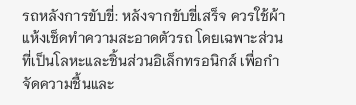รถหลังการขับขี่: หลังจากขับขี่เสร็จ ควรใช้ผ้าแห้งเช็ดทำความสะอาดตัวรถ โดยเฉพาะส่วนที่เป็นโลหะและชิ้นส่วนอิเล็กทรอนิกส์ เพื่อกำจัดความชื้นและ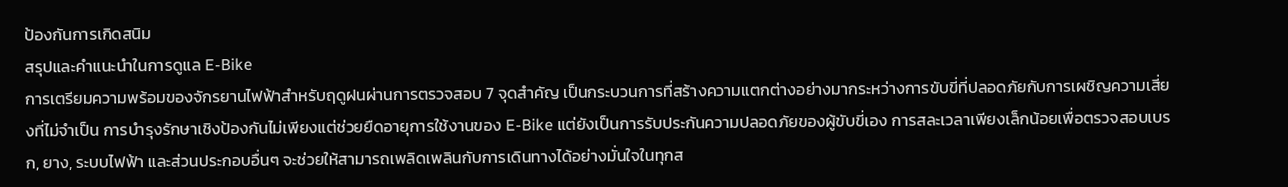ป้องกันการเกิดสนิม
สรุปและคำแนะนำในการดูแล E-Bike
การเตรียมความพร้อมของจักรยานไฟฟ้าสำหรับฤดูฝนผ่านการตรวจสอบ 7 จุดสำคัญ เป็นกระบวนการที่สร้างความแตกต่างอย่างมากระหว่างการขับขี่ที่ปลอดภัยกับการเผชิญความเสี่ยงที่ไม่จำเป็น การบำรุงรักษาเชิงป้องกันไม่เพียงแต่ช่วยยืดอายุการใช้งานของ E-Bike แต่ยังเป็นการรับประกันความปลอดภัยของผู้ขับขี่เอง การสละเวลาเพียงเล็กน้อยเพื่อตรวจสอบเบรก, ยาง, ระบบไฟฟ้า และส่วนประกอบอื่นๆ จะช่วยให้สามารถเพลิดเพลินกับการเดินทางได้อย่างมั่นใจในทุกส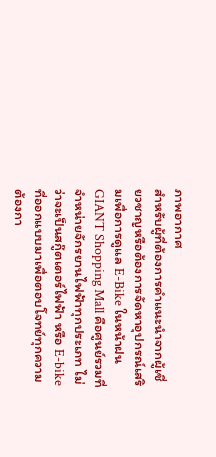ภาพอากาศ
สำหรับผู้ที่ต้องการคำแนะนำจากผู้เชี่ยวชาญหรือต้องการจัดหาอุปกรณ์เสริมเพื่อการดูแล E-Bike ในหน้าฝน GIANT Shopping Mall คือศูนย์รวมที่จำหน่ายจักรยานไฟฟ้าทุกประเภท ไม่ว่าจะเป็นสกู๊ตเตอร์ไฟฟ้า หรือ E-bike ที่ออกแบบมาเพื่อตอบโจทย์ทุกความต้องกา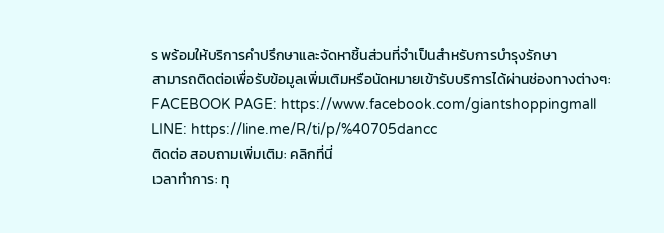ร พร้อมให้บริการคำปรึกษาและจัดหาชิ้นส่วนที่จำเป็นสำหรับการบำรุงรักษา
สามารถติดต่อเพื่อรับข้อมูลเพิ่มเติมหรือนัดหมายเข้ารับบริการได้ผ่านช่องทางต่างๆ:
FACEBOOK PAGE: https://www.facebook.com/giantshoppingmall
LINE: https://line.me/R/ti/p/%40705dancc
ติดต่อ สอบถามเพิ่มเติม: คลิกที่นี่
เวลาทำการ: ทุ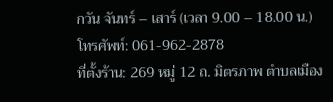กวัน จันทร์ – เสาร์ (เวลา 9.00 – 18.00 น.)
โทรศัพท์: 061-962-2878
ที่ตั้งร้าน: 269 หมู่ 12 ถ. มิตรภาพ ตำบลเมือง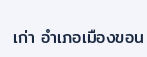เก่า อำเภอเมืองขอน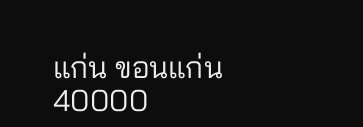แก่น ขอนแก่น 40000